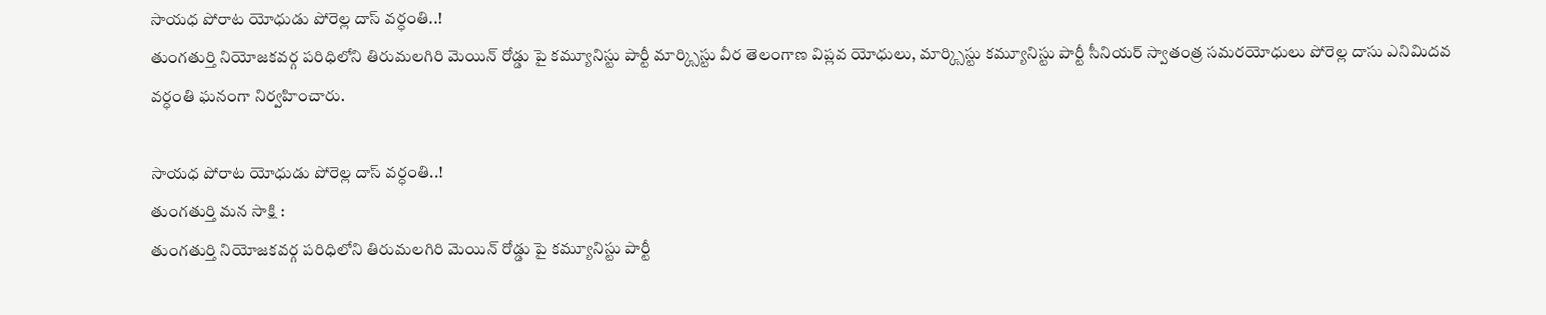సాయధ పోరాట యోధుడు పోరెల్ల దాస్ వర్ధంతి..!
తుంగతుర్తి నియోజకవర్గ పరిధిలోని తిరుమలగిరి మెయిన్ రోడ్డు పై కమ్యూనిస్టు పార్టీ మార్క్సిస్టు వీర తెలంగాణ విప్లవ యోధులు, మార్క్సిస్టు కమ్యూనిస్టు పార్టీ సీనియర్ స్వాతంత్ర సమరయోధులు పోరెల్ల దాసు ఎనిమిదవ వర్ధంతి ఘనంగా నిర్వహించారు.

సాయధ పోరాట యోధుడు పోరెల్ల దాస్ వర్ధంతి..!
తుంగతుర్తి మన సాక్షి :
తుంగతుర్తి నియోజకవర్గ పరిధిలోని తిరుమలగిరి మెయిన్ రోడ్డు పై కమ్యూనిస్టు పార్టీ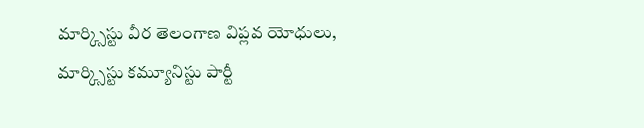మార్క్సిస్టు వీర తెలంగాణ విప్లవ యోధులు, మార్క్సిస్టు కమ్యూనిస్టు పార్టీ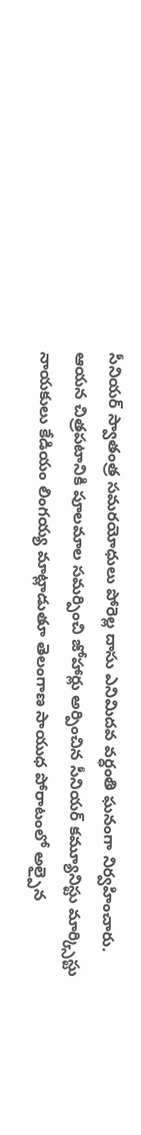సీనియర్ స్వాతంత్ర సమరయోధులు పోరెల్ల దాసు ఎనిమిదవ వర్ధంతి ఘనంగా నిర్వహించారు.
ఆయన చిత్రపటానికి పూలమాల సమర్పించి జోహార్లు అర్పించిన సీనియర్ కమ్యూనిస్టు మార్క్సిస్టు నాయకులు కేడియం లింగయ్య మాట్లాడుతూ తెలంగాణ సాయుధ పోరాటంలో అల్పైన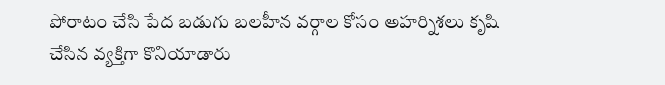పోరాటం చేసి పేద బడుగు బలహీన వర్గాల కోసం అహర్నిశలు కృషి చేసిన వ్యక్తిగా కొనియాడారు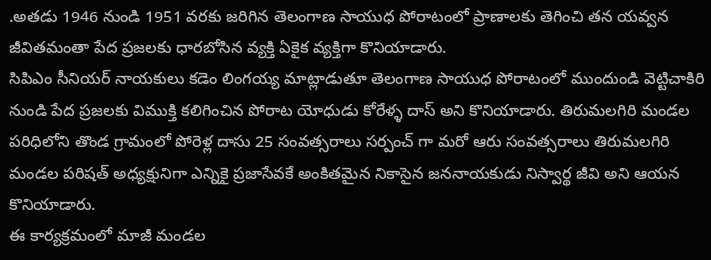.అతడు 1946 నుండి 1951 వరకు జరిగిన తెలంగాణ సాయుధ పోరాటంలో ప్రాణాలకు తెగించి తన యవ్వన జీవితమంతా పేద ప్రజలకు ధారబోసిన వ్యక్తి ఏకైక వ్యక్తిగా కొనియాడారు.
సిపిఎం సీనియర్ నాయకులు కడెం లింగయ్య మాట్లాడుతూ తెలంగాణ సాయుధ పోరాటంలో ముందుండి వెట్టిచాకిరి నుండి పేద ప్రజలకు విముక్తి కలిగించిన పోరాట యోధుడు కోరేళ్ళ దాస్ అని కొనియాడారు. తిరుమలగిరి మండల పరిధిలోని తొండ గ్రామంలో పోరెళ్ల దాసు 25 సంవత్సరాలు సర్పంచ్ గా మరో ఆరు సంవత్సరాలు తిరుమలగిరి మండల పరిషత్ అధ్యక్షునిగా ఎన్నికై ప్రజాసేవకే అంకితమైన నికాసైన జననాయకుడు నిస్వార్థ జీవి అని ఆయన కొనియాడారు.
ఈ కార్యక్రమంలో మాజీ మండల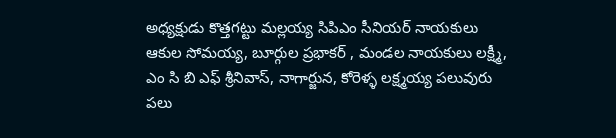అధ్యక్షుడు కొత్తగట్టు మల్లయ్య సిపిఎం సీనియర్ నాయకులు ఆకుల సోమయ్య, బూర్గుల ప్రభాకర్ , మండల నాయకులు లక్ష్మీ, ఎం సి బి ఎఫ్ శ్రీనివాస్, నాగార్జున, కోరెళ్ళ లక్ష్మయ్య పలువురు పలు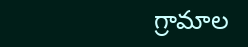గ్రామాల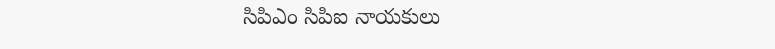సిపిఎం సిపిఐ నాయకులు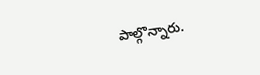పాల్గొన్నారు.